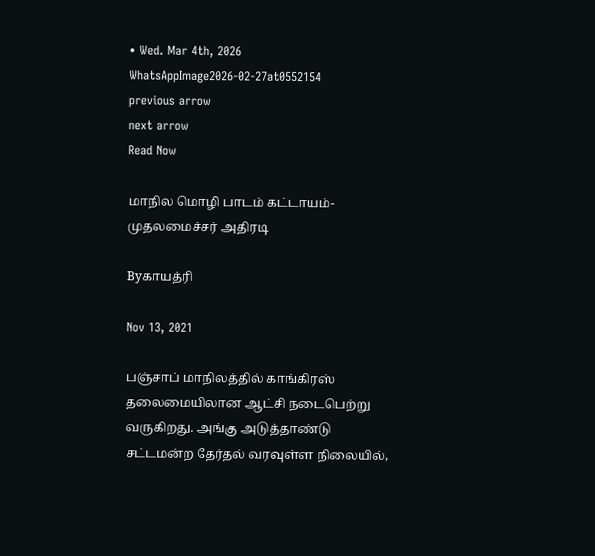• Wed. Mar 4th, 2026
WhatsAppImage2026-02-27at0552154
previous arrow
next arrow
Read Now

மாநில மொழி பாடம் கட்டாயம்-முதலமைச்சர் அதிரடி

Byகாயத்ரி

Nov 13, 2021

பஞ்சாப் மாநிலத்தில் காங்கிரஸ் தலைமையிலான ஆட்சி நடைபெற்று வருகிறது. அங்கு அடுத்தாண்டு சட்டமன்ற தேர்தல் வரவுள்ள நிலையில்,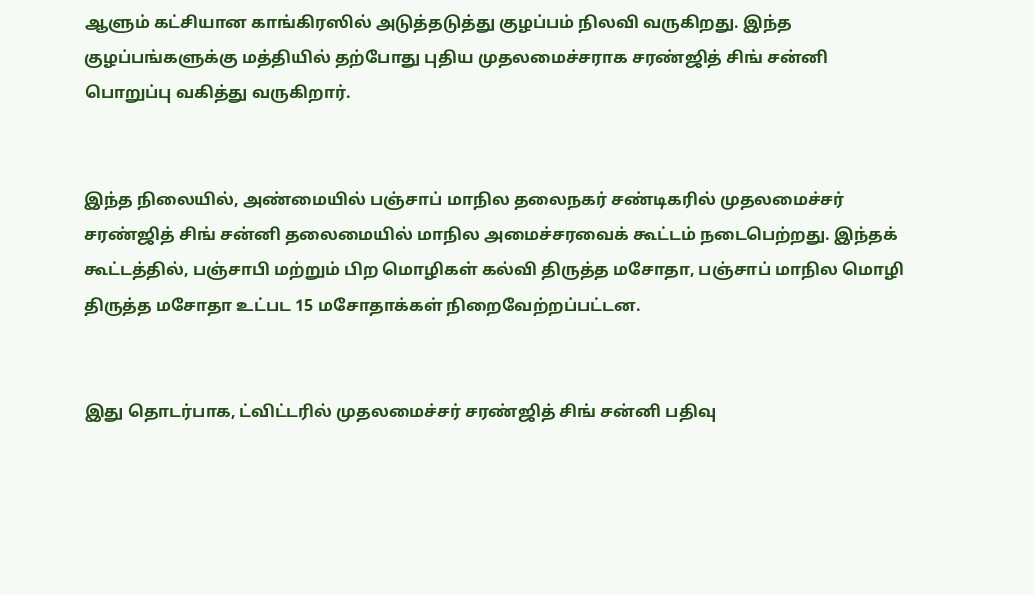ஆளும் கட்சியான காங்கிரஸில் அடுத்தடுத்து குழப்பம் நிலவி வருகிறது. இந்த குழப்பங்களுக்கு மத்தியில் தற்போது புதிய முதலமைச்சராக சரண்ஜித் சிங் சன்னி பொறுப்பு வகித்து வருகிறார்.


இந்த நிலையில், அண்மையில் பஞ்சாப் மாநில தலைநகர் சண்டிகரில் முதலமைச்சர் சரண்ஜித் சிங் சன்னி தலைமையில் மாநில அமைச்சரவைக் கூட்டம் நடைபெற்றது. இந்தக் கூட்டத்தில், பஞ்சாபி மற்றும் பிற மொழிகள் கல்வி திருத்த மசோதா, பஞ்சாப் மாநில மொழி திருத்த மசோதா உட்பட 15 மசோதாக்கள் நிறைவேற்றப்பட்டன.


இது தொடர்பாக, ட்விட்டரில் முதலமைச்சர் சரண்ஜித் சிங் சன்னி பதிவு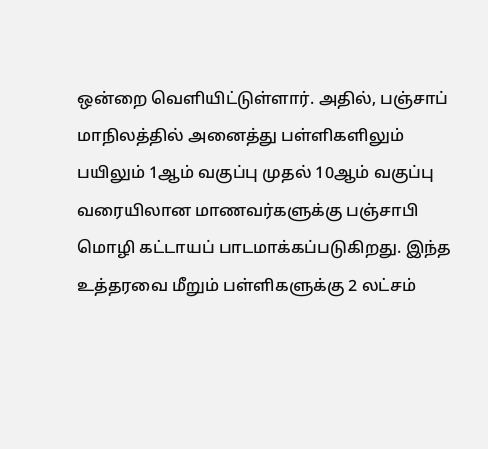ஒன்றை வெளியிட்டுள்ளார். அதில், பஞ்சாப் மாநிலத்தில் அனைத்து பள்ளிகளிலும் பயிலும் 1ஆம் வகுப்பு முதல் 10ஆம் வகுப்பு வரையிலான மாணவர்களுக்கு பஞ்சாபி மொழி கட்டாயப் பாடமாக்கப்படுகிறது. இந்த உத்தரவை மீறும் பள்ளிகளுக்கு 2 லட்சம்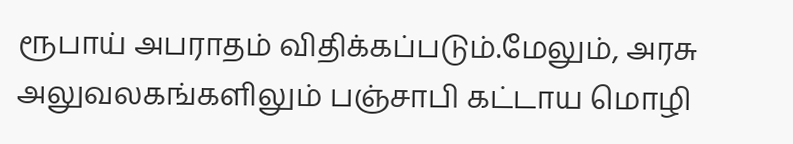ரூபாய் அபராதம் விதிக்கப்படும்.மேலும், அரசு அலுவலகங்களிலும் பஞ்சாபி கட்டாய மொழி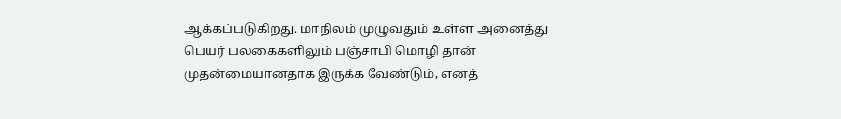ஆக்கப்படுகிறது. மாநிலம் முழுவதும் உள்ள அனைத்து பெயர் பலகைகளிலும் பஞ்சாபி மொழி தான் முதன்மையானதாக இருக்க வேண்டும், எனத்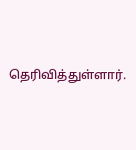தெரிவித்துள்ளார்.